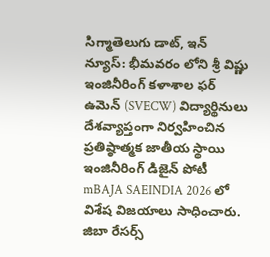సిగ్మాతెలుగు డాట్, ఇన్ న్యూస్: భీమవరం లోని శ్రీ విష్ణు ఇంజినీరింగ్ కళాశాల ఫర్ ఉమెన్ (SVECW) విద్యార్థినులు దేశవ్యాప్తంగా నిర్వహించిన ప్రతిష్ఠాత్మక జాతీయ స్థాయి ఇంజినీరింగ్ డిజైన్ పోటీ mBAJA SAEINDIA 2026 లో విశేష విజయాలు సాధించారు. జిబా రేసర్స్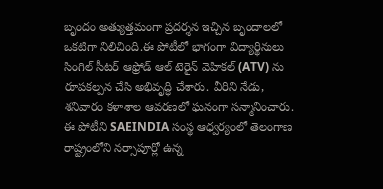బృందం అత్యుత్తమంగా ప్రదర్శన ఇచ్చిన బృందాలలో ఒకటిగా నిలిచింది.ఈ పోటీలో భాగంగా విద్యార్థినులు సింగిల్ సీటర్ ఆఫ్రోడ్ ఆల్ టెరైన్ వెహికల్ (ATV) ను రూపకల్పన చేసి అభివృద్ధి చేశారు. వీరిని నేడు, శనివారం కళాశాల ఆవరణలో ఘనంగా సన్మానించారు. ఈ పోటీని SAEINDIA సంస్థ ఆధ్వర్యంలో తెలంగాణ రాష్ట్రంలోని నర్సాపూర్లో ఉన్న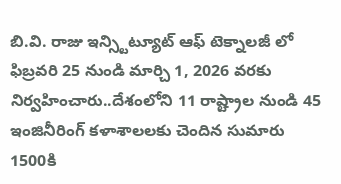బి.వి. రాజు ఇన్స్టిట్యూట్ ఆఫ్ టెక్నాలజీ లో ఫిబ్రవరి 25 నుండి మార్చి 1, 2026 వరకు నిర్వహించారు..దేశంలోని 11 రాష్ట్రాల నుండి 45 ఇంజినీరింగ్ కళాశాలలకు చెందిన సుమారు 1500కి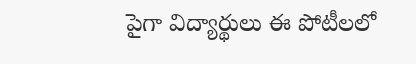పైగా విద్యార్థులు ఈ పోటీలలో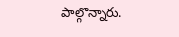పాల్గొన్నారు.